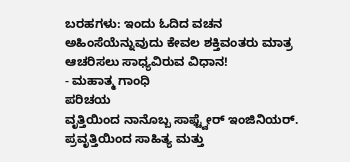ಬರಹಗಳು: ಇಂದು ಓದಿದ ವಚನ
ಅಹಿಂಸೆಯೆನ್ನುವುದು ಕೇವಲ ಶಕ್ತಿವಂತರು ಮಾತ್ರ ಆಚರಿಸಲು ಸಾಧ್ಯವಿರುವ ವಿಧಾನ!
- ಮಹಾತ್ಮ ಗಾಂಧಿ
ಪರಿಚಯ
ವೃತ್ತಿಯಿಂದ ನಾನೊಬ್ಬ ಸಾಫ್ಟ್ವೇರ್ ಇಂಜಿನಿಯರ್. ಪ್ರವೃತ್ತಿಯಿಂದ ಸಾಹಿತ್ಯ ಮತ್ತು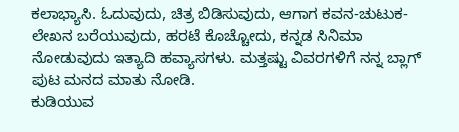ಕಲಾಭ್ಯಾಸಿ. ಓದುವುದು, ಚಿತ್ರ ಬಿಡಿಸುವುದು, ಆಗಾಗ ಕವನ-ಚುಟುಕ-ಲೇಖನ ಬರೆಯುವುದು, ಹರಟೆ ಕೊಚ್ಚೋದು, ಕನ್ನಡ ಸಿನಿಮಾ ನೋಡುವುದು ಇತ್ಯಾದಿ ಹವ್ಯಾಸಗಳು. ಮತ್ತಷ್ಟು ವಿವರಗಳಿಗೆ ನನ್ನ ಬ್ಲಾಗ್ ಪುಟ ಮನದ ಮಾತು ನೋಡಿ.
ಕುಡಿಯುವ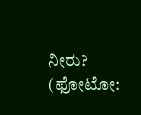ನೀರು? (ಫೋಟೋ: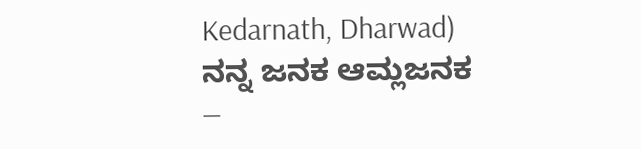Kedarnath, Dharwad)
ನನ್ನ ಜನಕ ಆಮ್ಲಜನಕ
—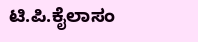ಟಿ.ಪಿ.ಕೈಲಾಸಂ